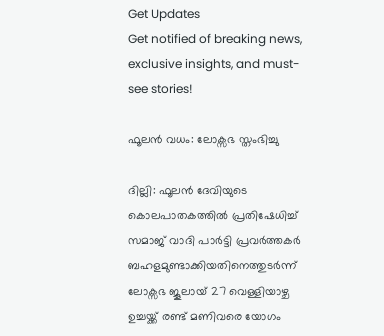Get Updates
Get notified of breaking news, exclusive insights, and must-see stories!

ഫൂലന്‍ വധം: ലോക്സഭ സ്തംഭിച്ചു

ദില്ലി: ഫൂലന്‍ ദേവിയുടെ കൊലപാതകത്തില്‍ പ്രതിഷേധിച്ച് സമാജ് വാദി പാര്‍ട്ടി പ്രവര്‍ത്തകര്‍ ബഹളമുണ്ടാക്കിയതിനെത്തുടര്‍ന്ന് ലോക്സഭ ജൂലായ് 27 വെള്ളിയാഴ്ച ഉച്ചയ്ക്ക് രണ്ട് മണിവരെ യോഗം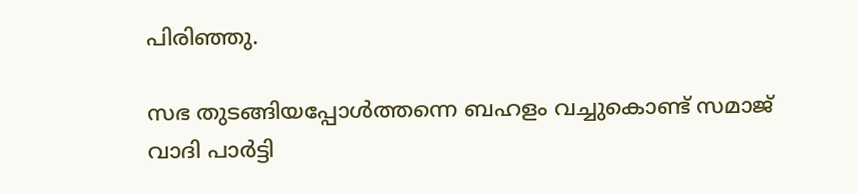പിരിഞ്ഞു.

സഭ തുടങ്ങിയപ്പോള്‍ത്തന്നെ ബഹളം വച്ചുകൊണ്ട് സമാജ് വാദി പാര്‍ട്ടി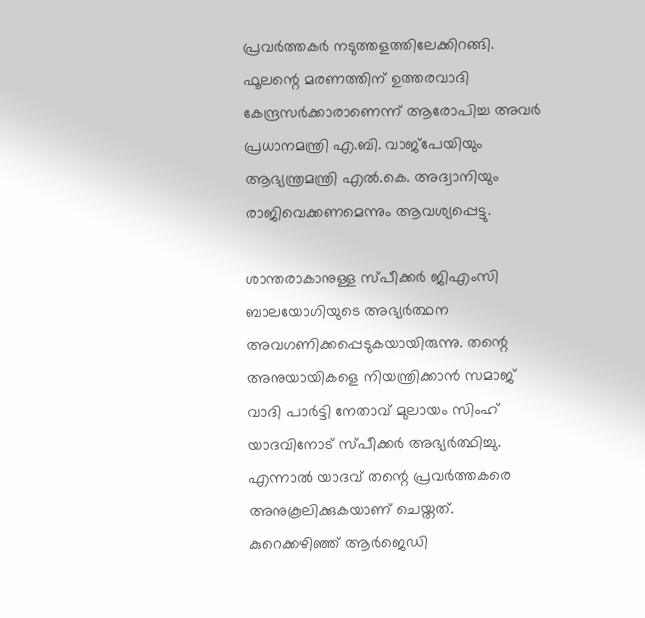പ്രവര്‍ത്തകര്‍ നടുത്തളത്തിലേക്കിറങ്ങി. ഫൂലന്റെ മരണത്തിന് ഉത്തരവാദി കേന്ദ്രസര്‍ക്കാരാണെന്ന് ആരോപിച്ച അവര്‍ പ്രധാനമന്ത്രി എ.ബി. വാജ്പേയിയും ആഭ്യന്ത്രമന്ത്രി എല്‍.കെ. അദ്വാനിയും രാജിവെക്കണമെന്നും ആവശ്യപ്പെട്ടു.

ശാന്തരാകാനുള്ള സ്പീക്കര്‍ ജിഎംസി ബാലയോഗിയുടെ അഭ്യര്‍ത്ഥന അവഗണിക്കപ്പെടുകയായിരുന്നു. തന്റെ അനുയായികളെ നിയന്ത്രിക്കാന്‍ സമാജ് വാദി പാര്‍ട്ടി നേതാവ് മുലായം സിംഹ് യാദവിനോട് സ്പീക്കര്‍ അഭ്യര്‍ത്ഥിച്ചു. എന്നാല്‍ യാദവ് തന്റെ പ്രവര്‍ത്തകരെ അനുകൂലിക്കുകയാണ് ചെയ്തത്. കുറെക്കഴിഞ്ഞ് ആര്‍ജെഡി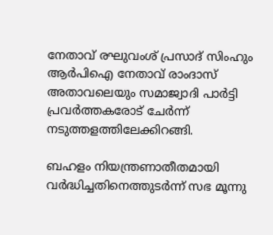നേതാവ് രഘുവംശ് പ്രസാദ് സിംഹും ആര്‍പിഐ നേതാവ് രാംദാസ് അതാവലെയും സമാജ്വാദി പാര്‍ട്ടി പ്രവര്‍ത്തകരോട് ചേര്‍ന്ന് നടുത്തളത്തിലേക്കിറങ്ങി.

ബഹളം നിയന്ത്രണാതീതമായി വര്‍ദ്ധിച്ചതിനെത്തുടര്‍ന്ന് സഭ മൂന്നു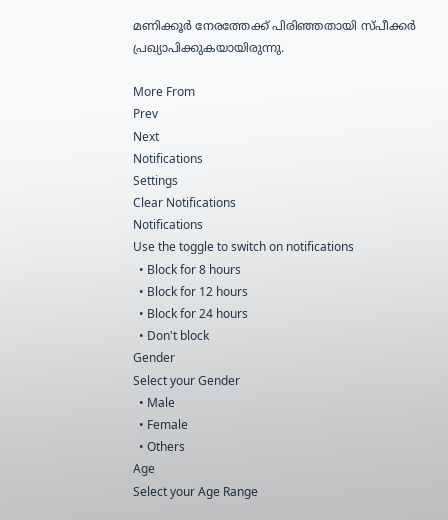മണിക്കൂര്‍ നേരത്തേക്ക് പിരിഞ്ഞതായി സ്പീക്കര്‍ പ്രഖ്യാപിക്കുകയായിരുന്നു.

More From
Prev
Next
Notifications
Settings
Clear Notifications
Notifications
Use the toggle to switch on notifications
  • Block for 8 hours
  • Block for 12 hours
  • Block for 24 hours
  • Don't block
Gender
Select your Gender
  • Male
  • Female
  • Others
Age
Select your Age Range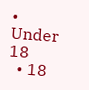• Under 18
  • 18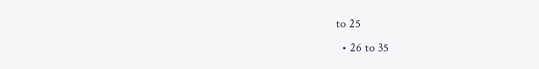to 25
  • 26 to 35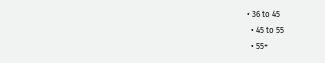• 36 to 45
  • 45 to 55
  • 55+